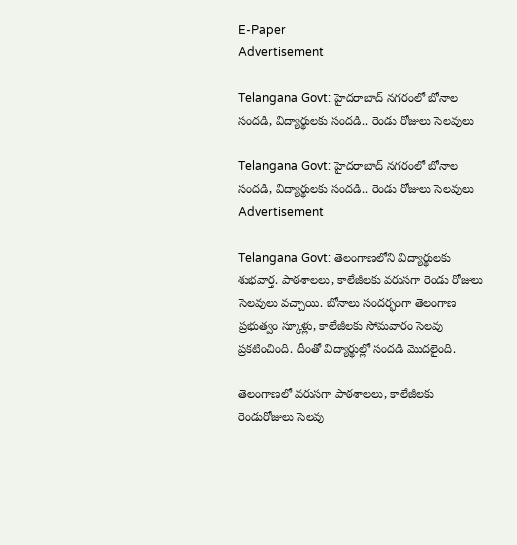E-Paper
Advertisement

Telangana Govt: హైదరాబాద్ నగరంలో బోనాల సందడి, విద్యార్థులకు సందడి.. రెండు రోజులు సెలవులు

Telangana Govt: హైదరాబాద్ నగరంలో బోనాల సందడి, విద్యార్థులకు సందడి.. రెండు రోజులు సెలవులు
Advertisement

Telangana Govt: తెలంగాణలోని విద్యార్థులకు శుభవార్త. పాఠశాలలు, కాలేజీలకు వరుసగా రెండు రోజులు సెలవులు వచ్చాయి. బోనాలు సందర్భంగా తెలంగాణ ప్రభుత్వం స్కూళ్లు, కాలేజీలకు సోమవారం సెలవు ప్రకటించింది. దీంతో విద్యార్థుల్లో సందడి మొదలైంది.

తెలంగాణలో వరుసగా పాఠశాలలు, కాలేజీలకు రెండురోజులు సెలవు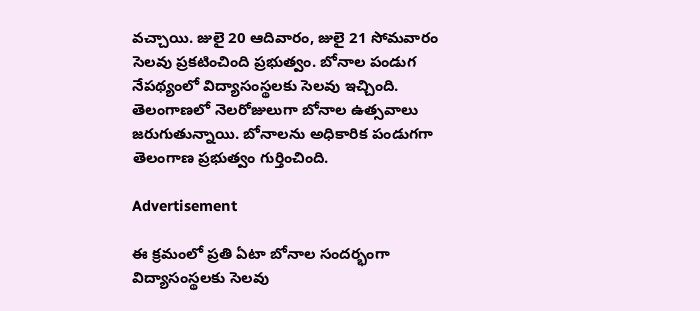వచ్చాయి. జులై 20 ఆదివారం, జులై 21 సోమవారం సెలవు ప్రకటించింది ప్రభుత్వం. బోనాల పండుగ నేపథ్యంలో విద్యాసంస్థలకు సెలవు ఇచ్చింది. తెలంగాణ‌లో నెలరోజులుగా బోనాల ఉత్సవాలు జరుగుతున్నాయి. బోనాలను అధికారిక పండుగగా తెలంగాణ ప్రభుత్వం గుర్తించింది.

Advertisement

ఈ క్రమంలో ప్రతి ఏటా బోనాల సందర్భంగా విద్యాసంస్థలకు సెలవు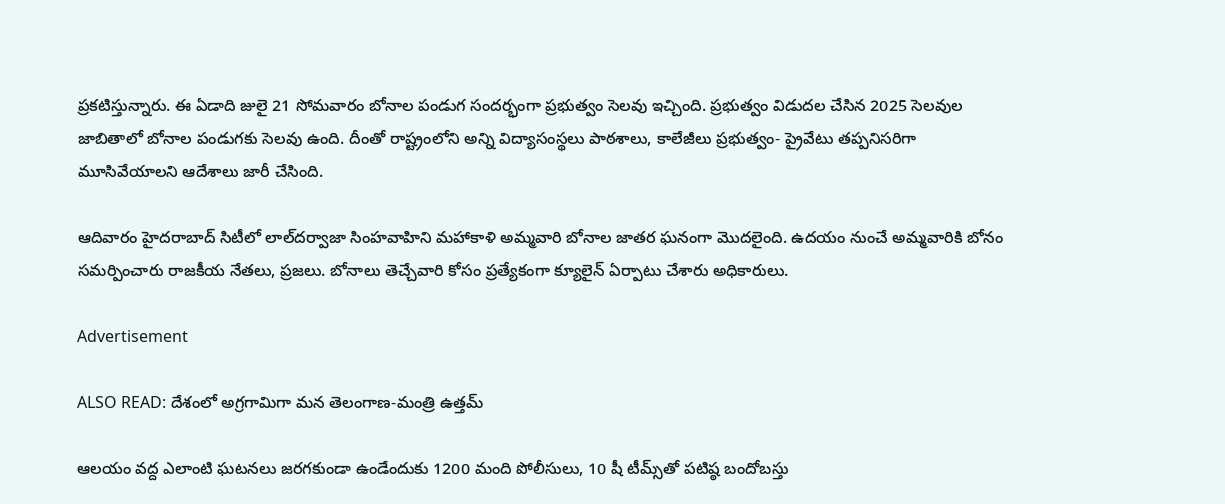ప్రకటిస్తున్నారు. ఈ ఏడాది జులై 21 సోమవారం బోనాల పండుగ సందర్భంగా ప్రభుత్వం సెలవు ఇచ్చింది. ప్రభుత్వం విడుదల చేసిన 2025 సెలవుల జాబితాలో బోనాల పండుగకు సెలవు ఉంది. దీంతో రాష్ట్రంలోని అన్ని విద్యాసంస్థలు పాఠశాలు, కాలేజీలు ప్రభుత్వం- ప్రైవేటు తప్పనిసరిగా మూసివేయాలని ఆదేశాలు జారీ చేసింది.

ఆదివారం హైదరాబాద్ సిటీలో లాల్‌దర్వాజా సింహవాహిని మహాకాళి అమ్మవారి బోనాల జాతర ఘనంగా మొదలైంది. ఉదయం నుంచే అమ్మవారికి బోనం సమర్పించారు రాజకీయ నేతలు, ప్రజలు. బోనాలు తెచ్చేవారి కోసం ప్రత్యేకంగా క్యూలైన్‌ ఏర్పాటు చేశారు అధికారులు.

Advertisement

ALSO READ: దేశంలో అగ్రగామిగా మన తెలంగాణ-మంత్రి ఉత్తమ్

ఆలయం వద్ద ఎలాంటి ఘటనలు జరగకుండా ఉండేందుకు 1200 మంది పోలీసులు, 10 షీ టీమ్స్‌తో పటిష్ఠ బందోబస్తు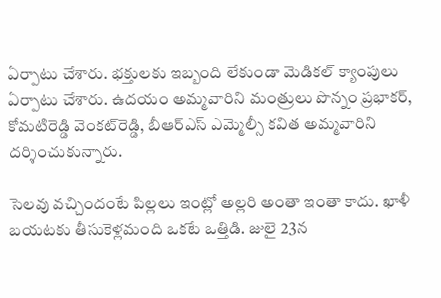ఏర్పాటు చేశారు. భక్తులకు ఇబ్బంది లేకుండా మెడికల్ క్యాంపులు ఏర్పాటు చేశారు. ఉదయం అమ్మవారిని మంత్రులు పొన్నం ప్రభాకర్‌, కోమటిరెడ్డి వెంకట్‌రెడ్డి, బీఆర్ఎస్ ఎమ్మెల్సీ కవిత అమ్మవారిని దర్శించుకున్నారు.

సెలవు వచ్చిందంటే పిల్లలు ఇంట్లో అల్లరి అంతా ఇంతా కాదు. ఖాళీ బయటకు తీసుకెళ్లమంది ఒకటే ఒత్తిడి. జులై 23న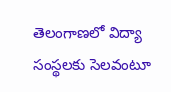తెలంగాణలో విద్యా సంస్థలకు సెలవంటూ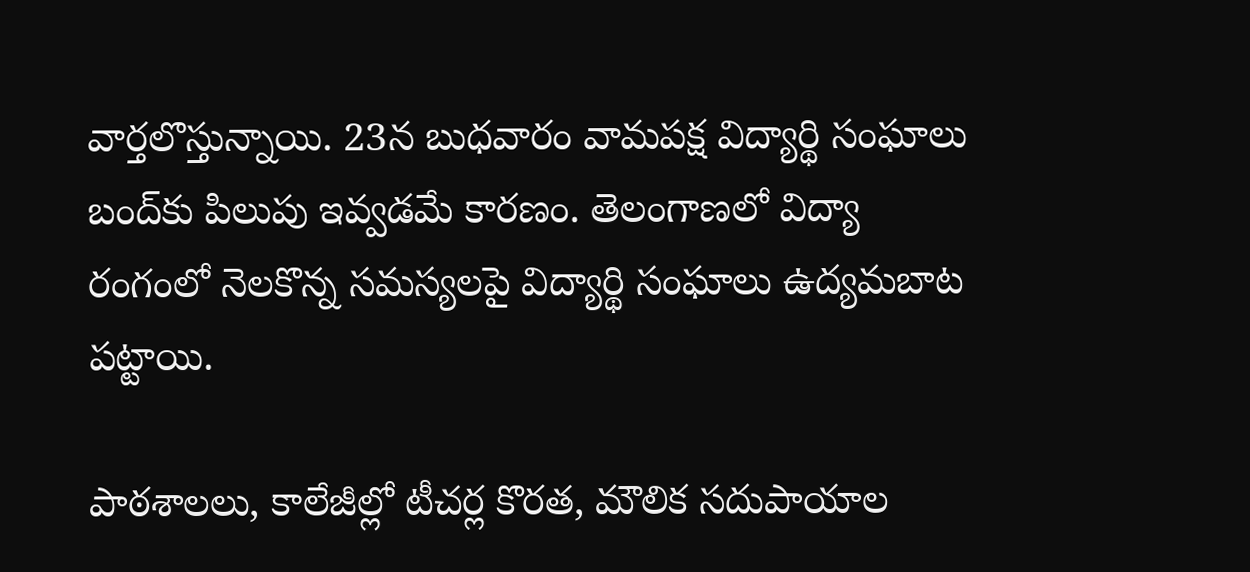వార్తలొస్తున్నాయి. 23న బుధవారం వామపక్ష విద్యార్థి సంఘాలు బంద్‌కు పిలుపు ఇవ్వడమే కారణం. తెలంగాణలో విద్యా రంగంలో నెలకొన్న సమస్యలపై విద్యార్థి సంఘాలు ఉద్యమబాట పట్టాయి.

పాఠశాలలు, కాలేజీల్లో టీచర్ల కొరత, మౌలిక సదుపాయాల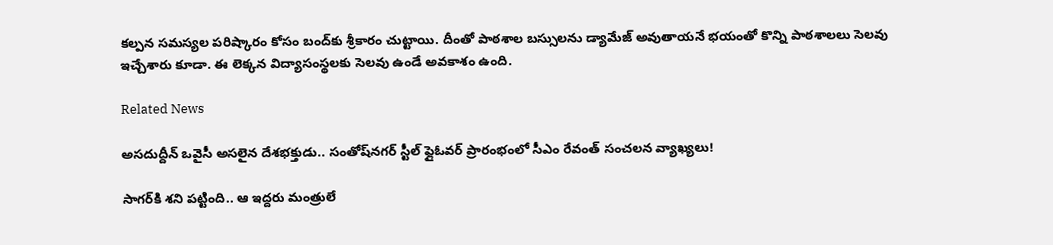కల్పన సమస్యల పరిష్కారం కోసం బంద్‌కు శ్రీకారం చుట్టాయి. దీంతో పాఠశాల బస్సులను డ్యామేజ్ అవుతాయనే భయంతో కొన్ని పాఠశాలలు సెలవు ఇచ్చేశారు కూడా. ఈ లెక్కన విద్యాసంస్థలకు సెలవు ఉండే అవకాశం ఉంది.

Related News

అసదుద్దీన్ ఒవైసీ అసలైన దేశభక్తుడు.. సంతోష్‌నగర్ స్టీల్ ఫ్లైఓవర్ ప్రారంభంలో సీఎం రేవంత్ సంచలన వ్యాఖ్యలు!

సాగర్‌కి శని పట్టింది.. ఆ ఇద్దరు మంత్రులే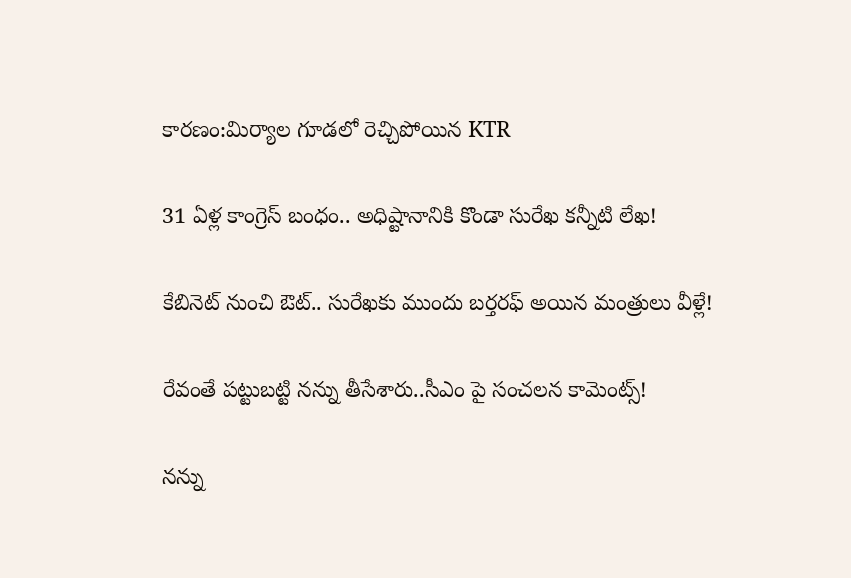కారణం:మిర్యాల గూడలో రెచ్చిపోయిన KTR

31 ఏళ్ల కాంగ్రెస్ బంధం.. అధిష్టానానికి కొండా సురేఖ కన్నీటి లేఖ!

కేబినెట్ నుంచి ఔట్.. సురేఖకు ముందు బర్తరఫ్ అయిన మంత్రులు వీళ్లే!

రేవంతే పట్టుబట్టి నన్ను తీసేశారు..సీఎం పై సంచలన కామెంట్స్!

నన్ను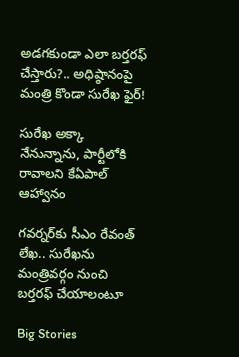అడగకుండా ఎలా బర్తరఫ్ చేస్తారు?.. అధిష్ఠానంపై మంత్రి కొండా సురేఖ ఫైర్!

సురేఖ అక్కా నేనున్నాను, పార్టీలోకి రావాలని కేఏపాల్ ఆహ్వానం

గవర్నర్‌కు సీఎం రేవంత్ లేఖ.. సురేఖను మంత్రివర్గం నుంచి బర్తరఫ్‌ చేయాలంటూ

Big Stories